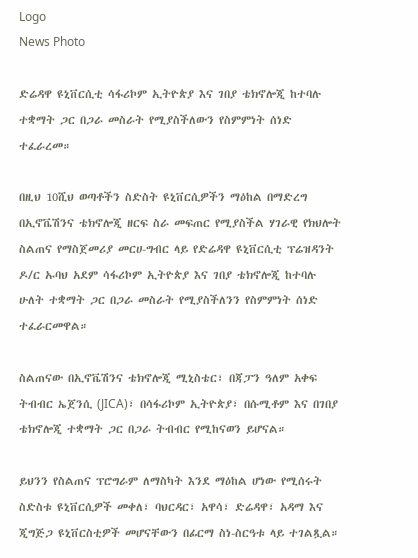Logo
News Photo

ድሬዳዋ ዩኒቨርሲቲ ሳፋሪኮም ኢትዮጵያ እና ገበያ ቴክኖሎጂ ከተባሉ ተቋማት ጋር በጋራ መስራት የሚያስችለውን የስምምነት ሰነድ ተፈራረመ።

በዚህ 10ሺህ ወጣቶችን ስድስት ዩኒቨርሲዎችን ማዕከል በማድረግ በኢኖቬሽንና ቴክኖሎጂ ዘርፍ ስራ መፍጠር የሚያስችል ሃገራዊ የክህሎት ስልጠና የማስጀመሪያ መርሀ-ግብር ላይ የድሬዳዋ ዩኒቨርሲቲ ፕሬዝዳንት ዶ/ር ኡባህ አደም ሳፋሪኮም ኢትዮጵያ እና ገበያ ቴክኖሎጂ ከተባሉ ሁለት ተቋማት ጋር በጋራ መስራት የሚያስችለንን የስምምነት ሰነድ ተፈራርመዋል።

ስልጠናው በኢኖቬሽንና ቴክኖሎጂ ሚኒስቴር፣ በጃፓን ዓለም አቀፍ ትብብር ኤጀንሲ (JICA)፣ በሳፋሪኮም ኢትዮጵያ፣ በሱሚቶም እና በገበያ ቴክኖሎጂ ተቋማት ጋር በጋራ ትብብር የሚከናወን ይሆናል።

ይህንን የስልጠና ፕሮግራም ለማስካት እንደ ማዕከል ሆነው የሚሰሩት ስድስቱ ዩኒቨርሲዎች መቀለ፣ ባህርዳር፣ አዋሳ፣ ድሬዳዋ፣ አዳማ እና ጂግጅጋ ዩኒቨርስቲዎች መሆናቸውን በፊርማ ስነ-ስርዓቱ ላይ ተገልጿል።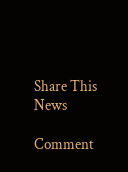Share This News

Comment